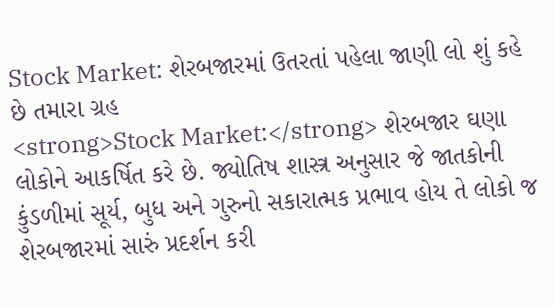Stock Market: શેરબજારમાં ઉતરતાં પહેલા જાણી લો શું કહે છે તમારા ગ્રહ
<strong>Stock Market:</strong> શેરબજાર ઘણા લોકોને આકર્ષિત કરે છે. જ્યોતિષ શાસ્ત્ર અનુસાર જે જાતકોની કુંડળીમાં સૂર્ય, બુધ અને ગુરુનો સકારાત્મક પ્રભાવ હોય તે લોકો જ શેરબજારમાં સારું પ્રદર્શન કરી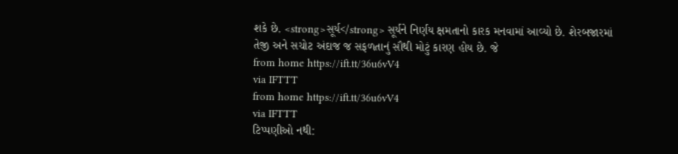શકે છે. <strong>સૂર્ય</strong> સૂર્યને નિર્ણય ક્ષમતાનો કારક મનવામાં આવ્યો છે. શેરબજારમાં તેજી અને સચોટ અંદાજ જ સફળતાનું સૌથી મોટું કારણ હોય છે. જે
from home https://ift.tt/36u6vV4
via IFTTT
from home https://ift.tt/36u6vV4
via IFTTT
ટિપ્પણીઓ નથી: